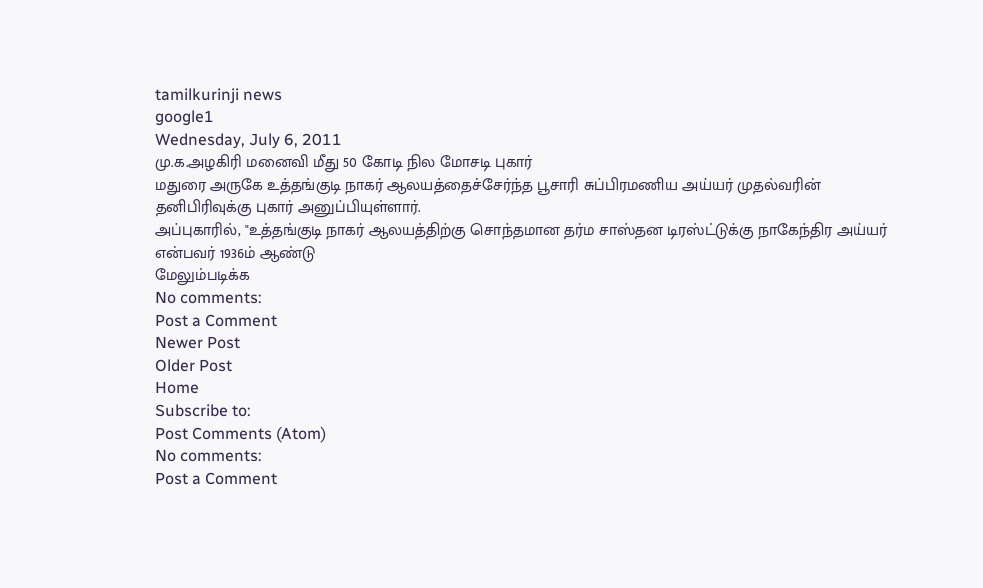tamilkurinji news
google1
Wednesday, July 6, 2011
மு.க.அழகிரி மனைவி மீது 50 கோடி நில மோசடி புகார்
மதுரை அருகே உத்தங்குடி நாகர் ஆலயத்தைச்சேர்ந்த பூசாரி சுப்பிரமணிய அய்யர் முதல்வரின் தனிபிரிவுக்கு புகார் அனுப்பியுள்ளார்.
அப்புகாரில், "உத்தங்குடி நாகர் ஆலயத்திற்கு சொந்தமான தர்ம சாஸ்தன டிரஸ்ட்டுக்கு நாகேந்திர அய்யர் என்பவர் 1936ம் ஆண்டு
மேலும்படிக்க
No comments:
Post a Comment
Newer Post
Older Post
Home
Subscribe to:
Post Comments (Atom)
No comments:
Post a Comment